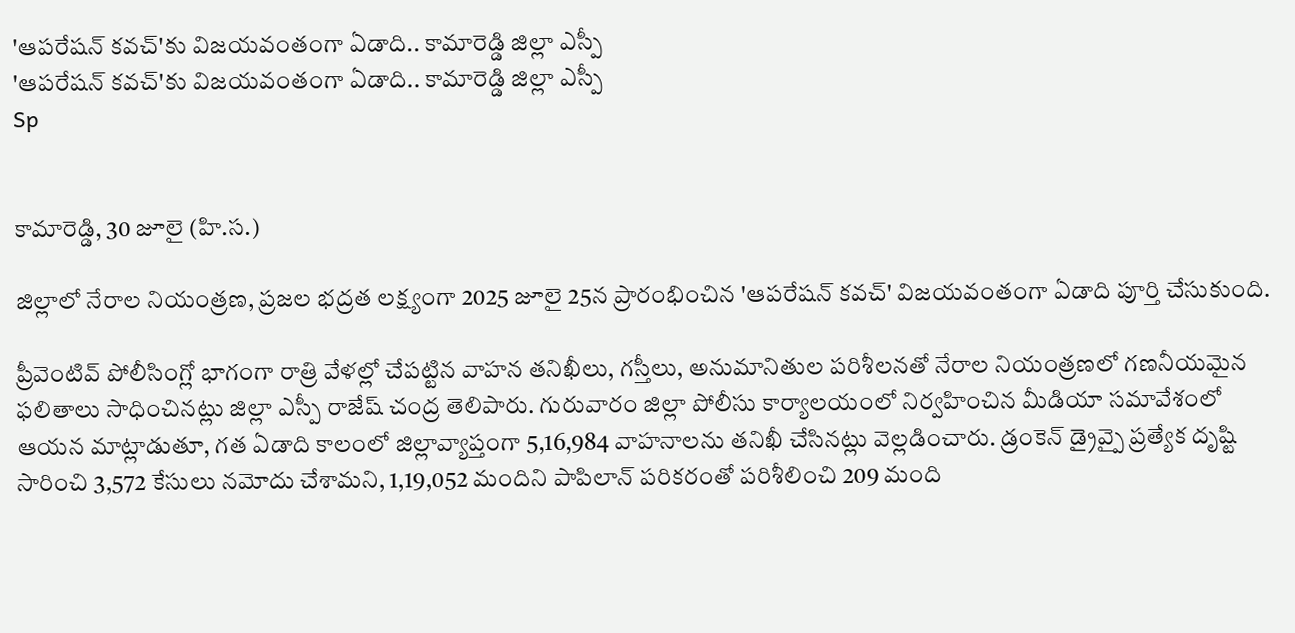'ఆపరేషన్ కవచ్'కు విజయవంతంగా ఏడాది.. కామారెడ్డి జిల్లా ఎస్పీ
'ఆపరేషన్ కవచ్'కు విజయవంతంగా ఏడాది.. కామారెడ్డి జిల్లా ఎస్పీ
Sp


కామారెడ్డి, 30 జూలై (హి.స.)

జిల్లాలో నేరాల నియంత్రణ, ప్రజల భద్రత లక్ష్యంగా 2025 జూలై 25న ప్రారంభించిన 'ఆపరేషన్ కవచ్' విజయవంతంగా ఏడాది పూర్తి చేసుకుంది.

ప్రీవెంటివ్ పోలీసింగ్లో భాగంగా రాత్రి వేళల్లో చేపట్టిన వాహన తనిఖీలు, గస్తీలు, అనుమానితుల పరిశీలనతో నేరాల నియంత్రణలో గణనీయమైన ఫలితాలు సాధించినట్లు జిల్లా ఎస్పీ రాజేష్ చంద్ర తెలిపారు. గురువారం జిల్లా పోలీసు కార్యాలయంలో నిర్వహించిన మీడియా సమావేశంలో ఆయన మాట్లాడుతూ, గత ఏడాది కాలంలో జిల్లావ్యాప్తంగా 5,16,984 వాహనాలను తనిఖీ చేసినట్లు వెల్లడించారు. డ్రంకెన్ డ్రైవ్పై ప్రత్యేక దృష్టి సారించి 3,572 కేసులు నమోదు చేశామని, 1,19,052 మందిని పాపిలాన్ పరికరంతో పరిశీలించి 209 మంది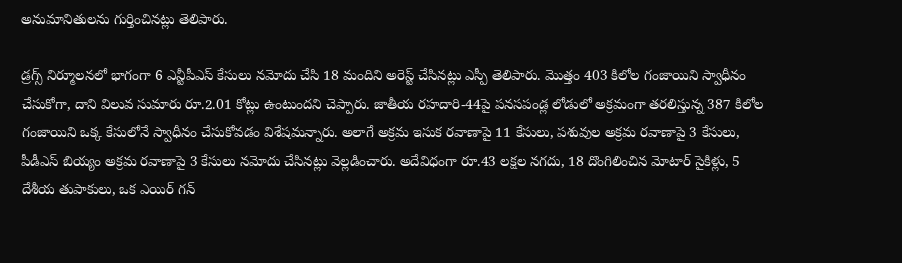అనుమానితులను గుర్తించినట్లు తెలిపారు.

డ్రగ్స్ నిర్మూలనలో భాగంగా 6 ఎన్టీపీఎస్ కేసులు నమోదు చేసి 18 మందిని అరెస్ట్ చేసినట్లు ఎస్పీ తెలిపారు. మొత్తం 403 కిలోల గంజాయిని స్వాధీనం చేసుకోగా, దాని విలువ సుమారు రూ.2.01 కోట్లు ఉంటుందని చెప్పారు. జాతీయ రహదారి-44పై పనసపండ్ల లోడులో అక్రమంగా తరలిస్తున్న 387 కిలోల గంజాయిని ఒక్క కేసులోనే స్వాధీనం చేసుకోవడం విశేషమన్నారు. అలాగే అక్రమ ఇసుక రవాణాపై 11 కేసులు, పశువుల అక్రమ రవాణాపై 3 కేసులు, పీడీఎస్ బియ్యం అక్రమ రవాణాపై 3 కేసులు నమోదు చేసినట్లు వెల్లడించారు. అదేవిధంగా రూ.43 లక్షల నగదు, 18 దొంగిలించిన మోటార్ సైకిళ్లు, 5 దేశీయ తుపాకులు, ఒక ఎయిర్ గన్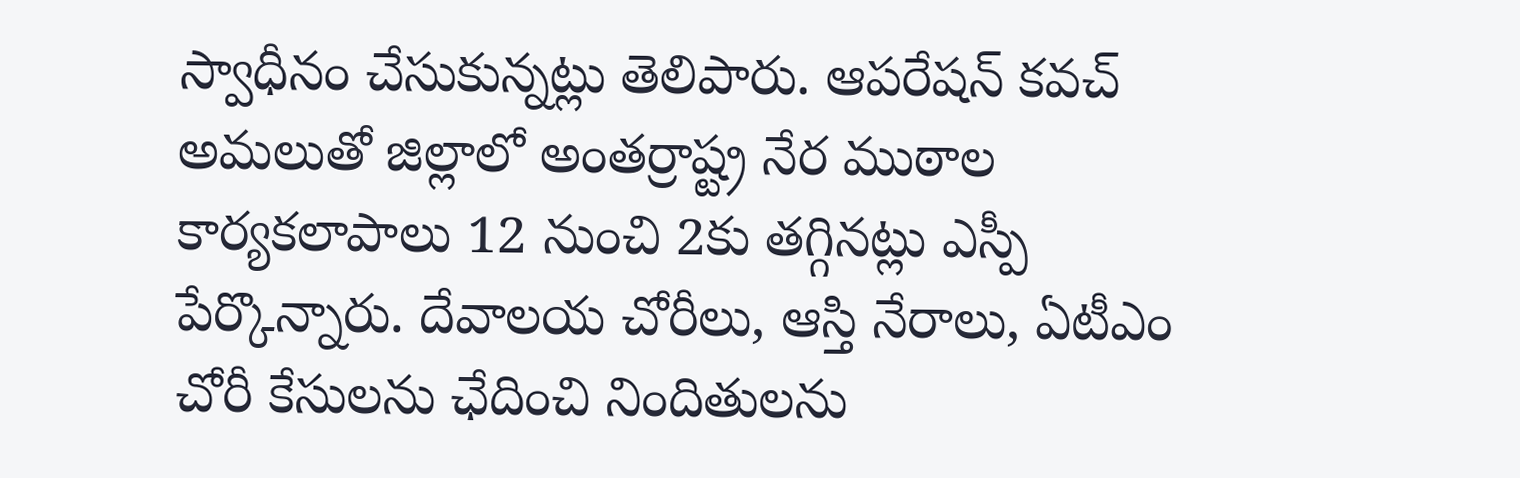స్వాధీనం చేసుకున్నట్లు తెలిపారు. ఆపరేషన్ కవచ్ అమలుతో జిల్లాలో అంతర్రాష్ట్ర నేర ముఠాల కార్యకలాపాలు 12 నుంచి 2కు తగ్గినట్లు ఎస్పీ పేర్కొన్నారు. దేవాలయ చోరీలు, ఆస్తి నేరాలు, ఏటీఎం చోరీ కేసులను ఛేదించి నిందితులను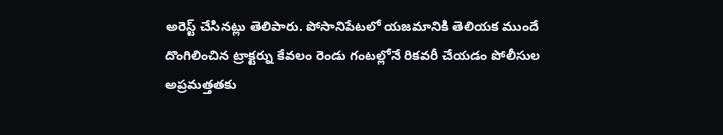అరెస్ట్ చేసినట్లు తెలిపారు. పోసానిపేటలో యజమానికి తెలియక ముందే దొంగిలించిన ట్రాక్టర్ను కేవలం రెండు గంటల్లోనే రికవరీ చేయడం పోలీసుల అప్రమత్తతకు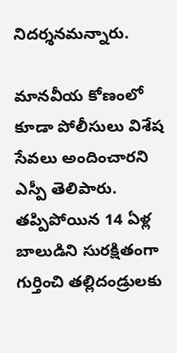నిదర్శనమన్నారు.

మానవీయ కోణంలో కూడా పోలీసులు విశేష సేవలు అందించారని ఎస్పీ తెలిపారు. తప్పిపోయిన 14 ఏళ్ల బాలుడిని సురక్షితంగా గుర్తించి తల్లిదండ్రులకు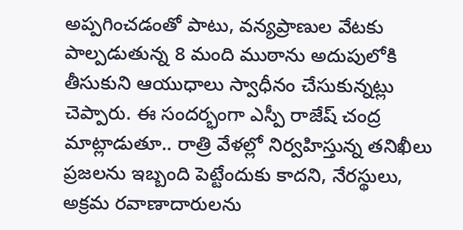అప్పగించడంతో పాటు, వన్యప్రాణుల వేటకు పాల్పడుతున్న 8 మంది ముఠాను అదుపులోకి తీసుకుని ఆయుధాలు స్వాధీనం చేసుకున్నట్లు చెప్పారు. ఈ సందర్భంగా ఎస్పీ రాజేష్ చంద్ర మాట్లాడుతూ.. రాత్రి వేళల్లో నిర్వహిస్తున్న తనిఖీలు ప్రజలను ఇబ్బంది పెట్టేందుకు కాదని, నేరస్థులు, అక్రమ రవాణాదారులను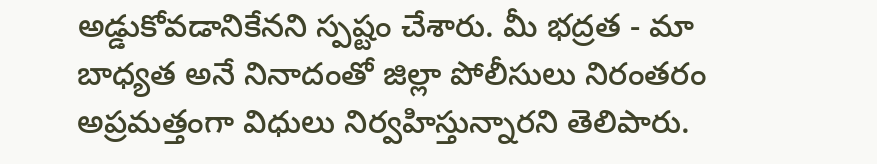అడ్డుకోవడానికేనని స్పష్టం చేశారు. మీ భద్రత - మా బాధ్యత అనే నినాదంతో జిల్లా పోలీసులు నిరంతరం అప్రమత్తంగా విధులు నిర్వహిస్తున్నారని తెలిపారు.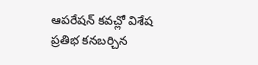ఆపరేషన్ కవచ్లో విశేష ప్రతిభ కనబర్చిన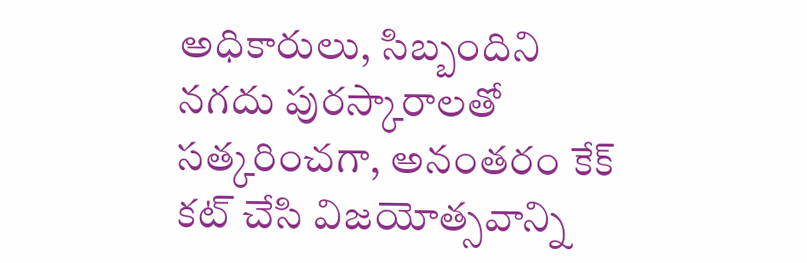అధికారులు, సిబ్బందిని నగదు పురస్కారాలతో సత్కరించగా, అనంతరం కేక్ కట్ చేసి విజయోత్సవాన్ని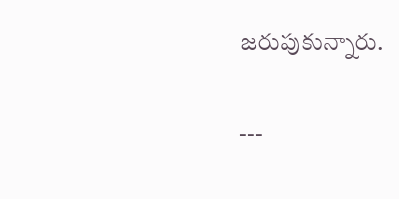జరుపుకున్నారు.

---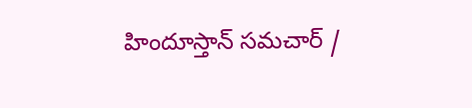హిందూస్తాన్ సమచార్ /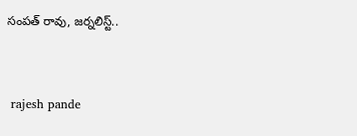సంపత్ రావు, జర్నలిస్ట్..


 rajesh pande